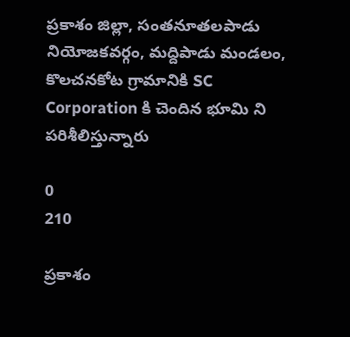ప్రకాశం జిల్లా, సంతనూతలపాడు నియోజకవర్గం, మద్దిపాడు మండలం, కొలచనకోట గ్రామానికి SC Corporation కి చెందిన భూమి ని పరిశీలిస్తున్నారు

0
210

ప్రకాశం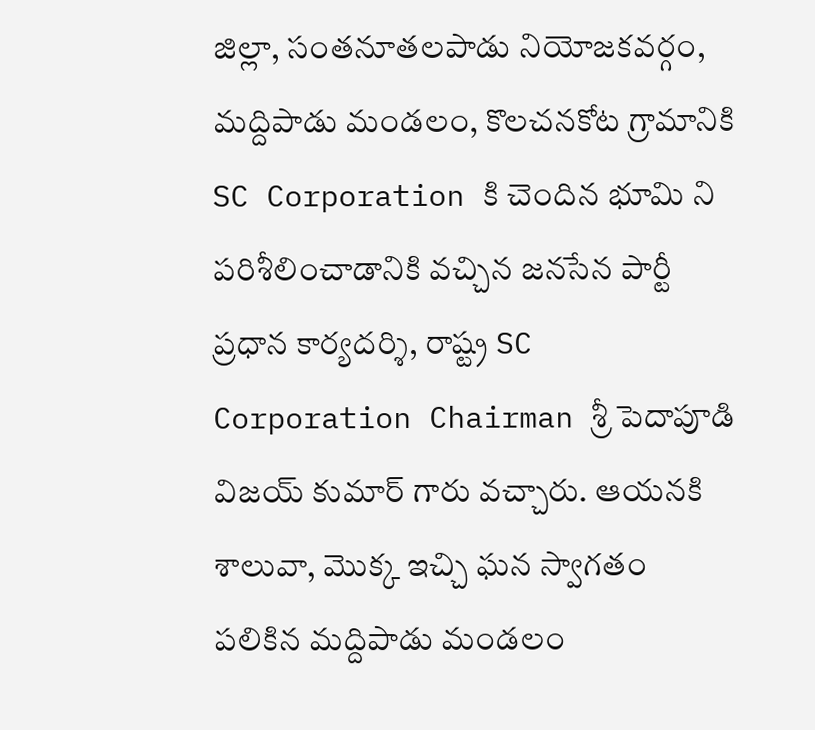జిల్లా, సంతనూతలపాడు నియోజకవర్గం, మద్దిపాడు మండలం, కొలచనకోట గ్రామానికి SC Corporation కి చెందిన భూమి ని పరిశీలించాడానికి వచ్చిన జనసేన పార్టీ ప్రధాన కార్యదర్శి, రాష్ట్ర SC Corporation Chairman శ్రీ పెదాపూడి విజయ్ కుమార్ గారు వచ్చారు. ఆయనకి శాలువా, మొక్క ఇచ్చి ఘన స్వాగతం పలికిన మద్దిపాడు మండలం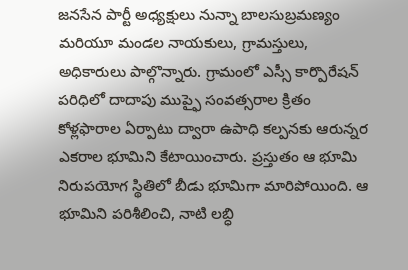జనసేన పార్టీ అధ్యక్షులు నున్నా బాలసుబ్రమణ్యం మరియూ మండల నాయకులు, గ్రామస్తులు, అధికారులు పాల్గొన్నారు. గ్రామంలో ఎస్సీ కార్పొరేషన్ పరిధిలో దాదాపు ముప్ఫై సంవత్సరాల క్రితం కోళ్లఫారాల ఏర్పాటు ద్వారా ఉపాధి కల్పనకు ఆరున్నర ఎకరాల భూమిని కేటాయించారు. ప్రస్తుతం ఆ భూమి నిరుపయోగ స్థితిలో బీడు భూమిగా మారిపోయింది. ఆ భూమిని పరిశీలించి, నాటి లబ్ధి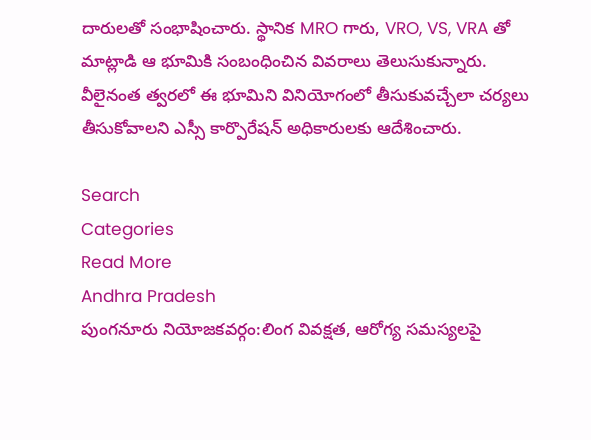దారులతో సంభాషించారు. స్థానిక MRO గారు, VRO, VS, VRA తో మాట్లాడి ఆ భూమికి సంబంధించిన వివరాలు తెలుసుకున్నారు. వీలైనంత త్వరలో ఈ భూమిని వినియోగంలో తీసుకువచ్చేలా చర్యలు తీసుకోవాలని ఎస్సీ కార్పొరేషన్ అధికారులకు ఆదేశించారు.

Search
Categories
Read More
Andhra Pradesh
పుంగనూరు నియోజకవర్గం:లింగ వివక్షత, ఆరోగ్య సమస్యలపై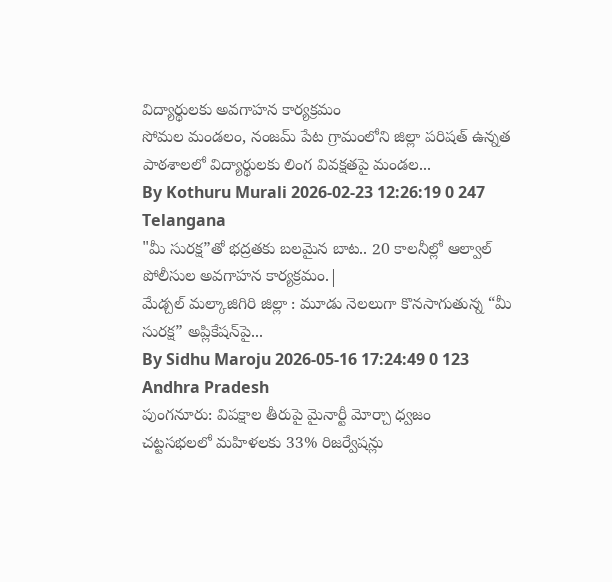విద్యార్థులకు అవగాహన కార్యక్రమం
సోమల మండలం, నంజమ్ పేట గ్రామంలోని జిల్లా పరిషత్ ఉన్నత పాఠశాలలో విద్యార్థులకు లింగ వివక్షతపై మండల...
By Kothuru Murali 2026-02-23 12:26:19 0 247
Telangana
"మీ సురక్ష”తో భద్రతకు బలమైన బాట.. 20 కాలనీల్లో ఆల్వాల్ పోలీసుల అవగాహన కార్యక్రమం.|
మేడ్చల్ మల్కాజిగిరి జిల్లా : మూడు నెలలుగా కొనసాగుతున్న “మీ సురక్ష” అప్లికేషన్‌పై...
By Sidhu Maroju 2026-05-16 17:24:49 0 123
Andhra Pradesh
పుంగనూరు: విపక్షాల తీరుపై మైనార్టీ మోర్చా ధ్వజం
చట్టసభలలో మహిళలకు 33% రిజర్వేషన్లు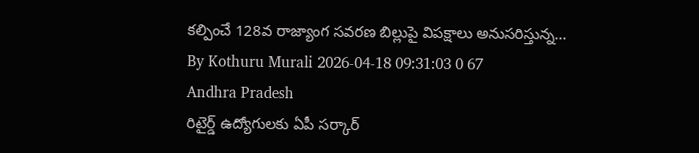కల్పించే 128వ రాజ్యాంగ సవరణ బిల్లుపై విపక్షాలు అనుసరిస్తున్న...
By Kothuru Murali 2026-04-18 09:31:03 0 67
Andhra Pradesh
రిటైర్డ్ ఉద్యోగులకు ఏపీ సర్కార్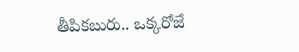తీపికబురు.. ఒక్కరోజే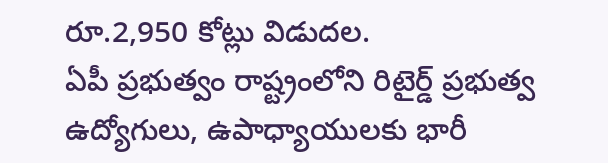రూ.2,950 కోట్లు విడుదల.
ఏపీ ప్రభుత్వం రాష్ట్రంలోని రిటైర్డ్ ప్రభుత్వ ఉద్యోగులు, ఉపాధ్యాయులకు భారీ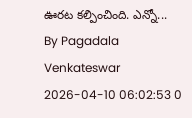ఊరట కల్పించింది. ఎన్నో...
By Pagadala Venkateswar 2026-04-10 06:02:53 0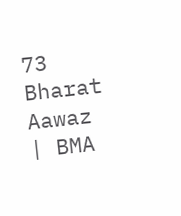73
Bharat Aawaz | BMA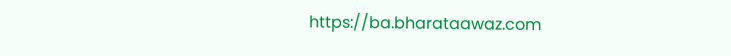https://ba.bharataawaz.com